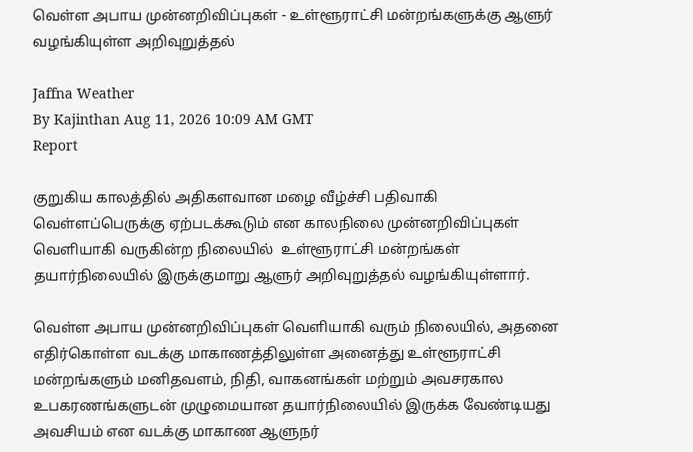வெள்ள அபாய முன்னறிவிப்புகள் - உள்ளூராட்சி மன்றங்களுக்கு ஆளுர் வழங்கியுள்ள அறிவுறுத்தல்

Jaffna Weather
By Kajinthan Aug 11, 2026 10:09 AM GMT
Report

குறுகிய காலத்தில் அதிகளவான மழை வீழ்ச்சி பதிவாகி வெள்ளப்பெருக்கு ஏற்படக்கூடும் என காலநிலை முன்னறிவிப்புகள் வெளியாகி வருகின்ற நிலையில்  உள்ளூராட்சி மன்றங்கள் தயார்நிலையில் இருக்குமாறு ஆளுர் அறிவுறுத்தல் வழங்கியுள்ளார்.

வெள்ள அபாய முன்னறிவிப்புகள் வெளியாகி வரும் நிலையில், அதனை எதிர்கொள்ள வடக்கு மாகாணத்திலுள்ள அனைத்து உள்ளூராட்சி மன்றங்களும் மனிதவளம், நிதி, வாகனங்கள் மற்றும் அவசரகால உபகரணங்களுடன் முழுமையான தயார்நிலையில் இருக்க வேண்டியது அவசியம் என வடக்கு மாகாண ஆளுநர்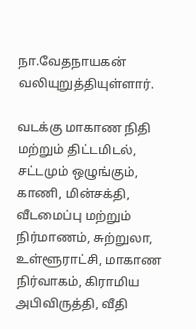நா.வேதநாயகன் வலியுறுத்தியுள்ளார்.

வடக்கு மாகாண நிதி மற்றும் திட்டமிடல், சட்டமும் ஒழுங்கும், காணி, மின்சக்தி, வீடமைப்பு மற்றும் நிர்மாணம், சுற்றுலா, உள்ளூராட்சி, மாகாண நிர்வாகம், கிராமிய அபிவிருத்தி, வீதி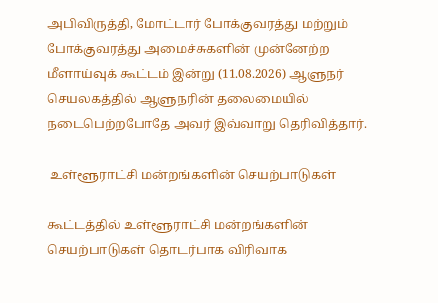அபிவிருத்தி, மோட்டார் போக்குவரத்து மற்றும் போக்குவரத்து அமைச்சுகளின் முன்னேற்ற மீளாய்வுக் கூட்டம் இன்று (11.08.2026) ஆளுநர் செயலகத்தில் ஆளுநரின் தலைமையில் நடைபெற்றபோதே அவர் இவ்வாறு தெரிவித்தார்.

 உள்ளூராட்சி மன்றங்களின் செயற்பாடுகள்

கூட்டத்தில் உள்ளூராட்சி மன்றங்களின் செயற்பாடுகள் தொடர்பாக விரிவாக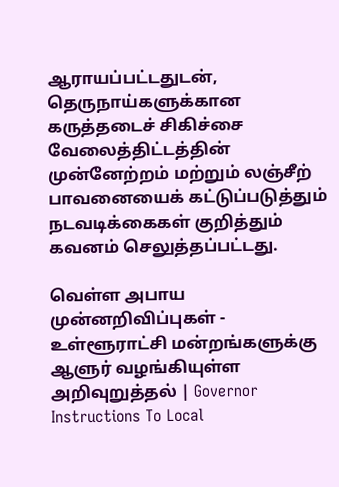ஆராயப்பட்டதுடன், தெருநாய்களுக்கான கருத்தடைச் சிகிச்சை வேலைத்திட்டத்தின் முன்னேற்றம் மற்றும் லஞ்சீற் பாவனையைக் கட்டுப்படுத்தும் நடவடிக்கைகள் குறித்தும் கவனம் செலுத்தப்பட்டது.

வெள்ள அபாய முன்னறிவிப்புகள் - உள்ளூராட்சி மன்றங்களுக்கு ஆளுர் வழங்கியுள்ள அறிவுறுத்தல் | Governor Instructions To Local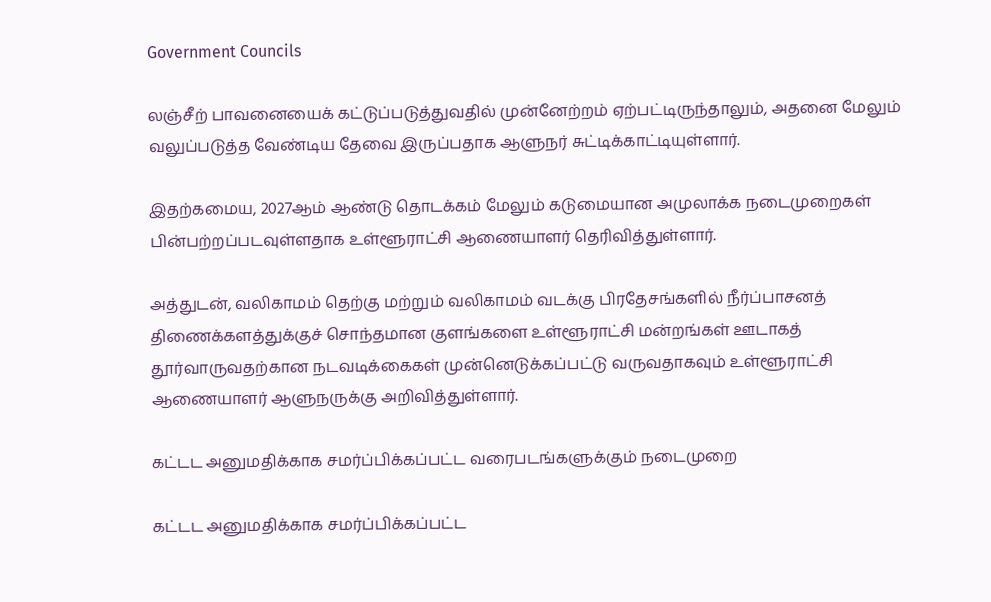Government Councils

லஞ்சீற் பாவனையைக் கட்டுப்படுத்துவதில் முன்னேற்றம் ஏற்பட்டிருந்தாலும், அதனை மேலும் வலுப்படுத்த வேண்டிய தேவை இருப்பதாக ஆளுநர் சுட்டிக்காட்டியுள்ளார்.

இதற்கமைய, 2027ஆம் ஆண்டு தொடக்கம் மேலும் கடுமையான அமுலாக்க நடைமுறைகள் பின்பற்றப்படவுள்ளதாக உள்ளூராட்சி ஆணையாளர் தெரிவித்துள்ளார்.

அத்துடன், வலிகாமம் தெற்கு மற்றும் வலிகாமம் வடக்கு பிரதேசங்களில் நீர்ப்பாசனத் திணைக்களத்துக்குச் சொந்தமான குளங்களை உள்ளூராட்சி மன்றங்கள் ஊடாகத் தூர்வாருவதற்கான நடவடிக்கைகள் முன்னெடுக்கப்பட்டு வருவதாகவும் உள்ளூராட்சி ஆணையாளர் ஆளுநருக்கு அறிவித்துள்ளார்.

கட்டட அனுமதிக்காக சமர்ப்பிக்கப்பட்ட வரைபடங்களுக்கும் நடைமுறை

கட்டட அனுமதிக்காக சமர்ப்பிக்கப்பட்ட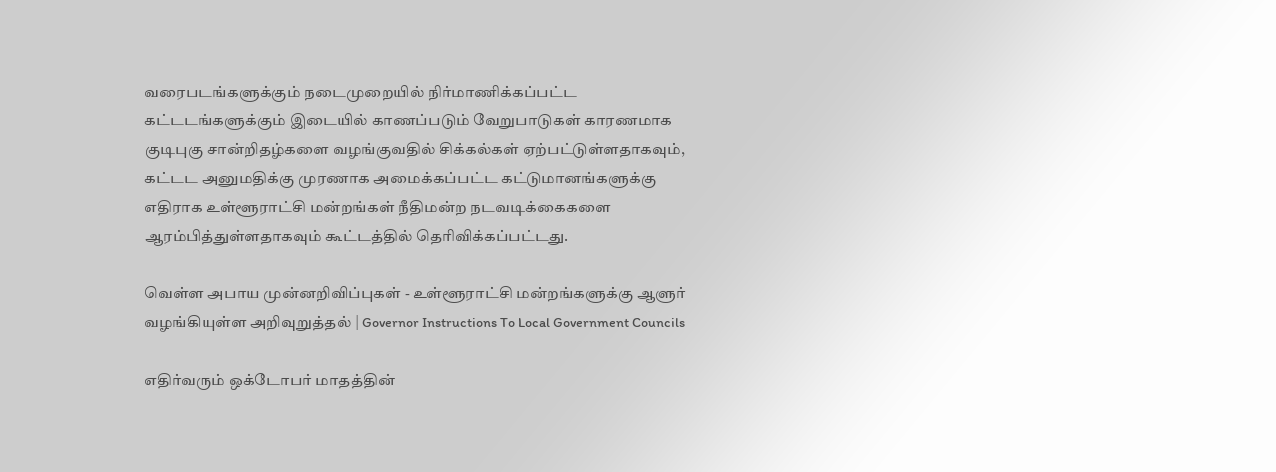வரைபடங்களுக்கும் நடைமுறையில் நிர்மாணிக்கப்பட்ட கட்டடங்களுக்கும் இடையில் காணப்படும் வேறுபாடுகள் காரணமாக குடிபுகு சான்றிதழ்களை வழங்குவதில் சிக்கல்கள் ஏற்பட்டுள்ளதாகவும், கட்டட அனுமதிக்கு முரணாக அமைக்கப்பட்ட கட்டுமானங்களுக்கு எதிராக உள்ளூராட்சி மன்றங்கள் நீதிமன்ற நடவடிக்கைகளை ஆரம்பித்துள்ளதாகவும் கூட்டத்தில் தெரிவிக்கப்பட்டது.

வெள்ள அபாய முன்னறிவிப்புகள் - உள்ளூராட்சி மன்றங்களுக்கு ஆளுர் வழங்கியுள்ள அறிவுறுத்தல் | Governor Instructions To Local Government Councils

எதிர்வரும் ஒக்டோபர் மாதத்தின்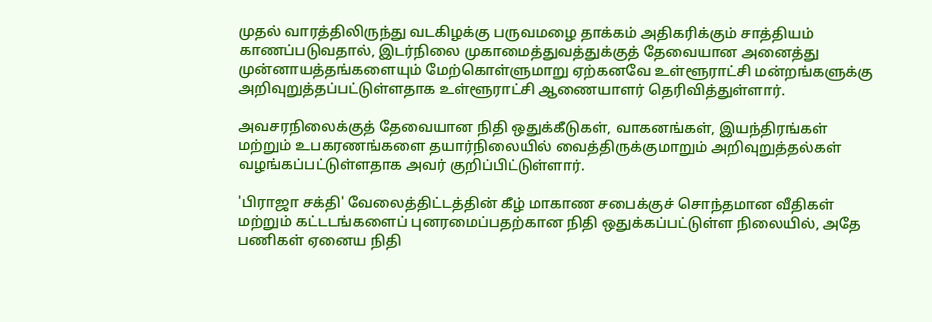முதல் வாரத்திலிருந்து வடகிழக்கு பருவமழை தாக்கம் அதிகரிக்கும் சாத்தியம் காணப்படுவதால், இடர்நிலை முகாமைத்துவத்துக்குத் தேவையான அனைத்து முன்னாயத்தங்களையும் மேற்கொள்ளுமாறு ஏற்கனவே உள்ளூராட்சி மன்றங்களுக்கு அறிவுறுத்தப்பட்டுள்ளதாக உள்ளூராட்சி ஆணையாளர் தெரிவித்துள்ளார்.

அவசரநிலைக்குத் தேவையான நிதி ஒதுக்கீடுகள், வாகனங்கள், இயந்திரங்கள் மற்றும் உபகரணங்களை தயார்நிலையில் வைத்திருக்குமாறும் அறிவுறுத்தல்கள் வழங்கப்பட்டுள்ளதாக அவர் குறிப்பிட்டுள்ளார்.

'பிராஜா சக்தி' வேலைத்திட்டத்தின் கீழ் மாகாண சபைக்குச் சொந்தமான வீதிகள் மற்றும் கட்டடங்களைப் புனரமைப்பதற்கான நிதி ஒதுக்கப்பட்டுள்ள நிலையில், அதே பணிகள் ஏனைய நிதி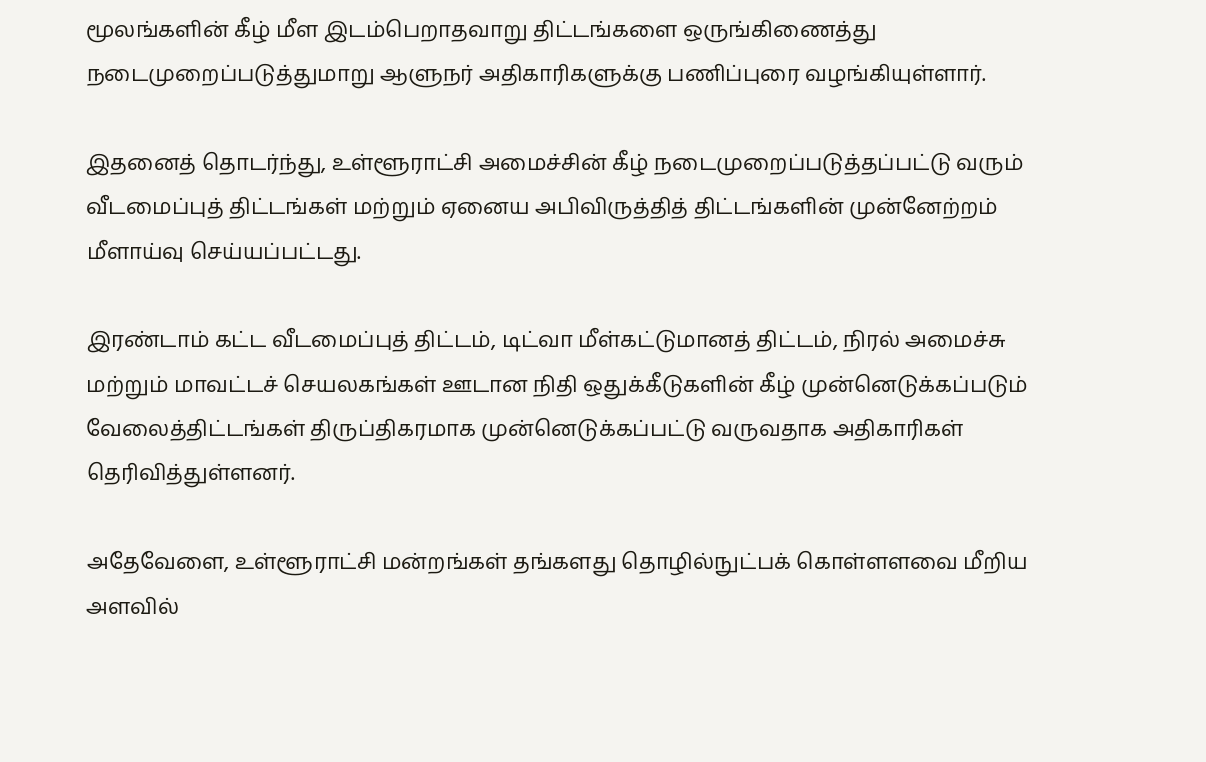மூலங்களின் கீழ் மீள இடம்பெறாதவாறு திட்டங்களை ஒருங்கிணைத்து நடைமுறைப்படுத்துமாறு ஆளுநர் அதிகாரிகளுக்கு பணிப்புரை வழங்கியுள்ளார்.

இதனைத் தொடர்ந்து, உள்ளூராட்சி அமைச்சின் கீழ் நடைமுறைப்படுத்தப்பட்டு வரும் வீடமைப்புத் திட்டங்கள் மற்றும் ஏனைய அபிவிருத்தித் திட்டங்களின் முன்னேற்றம் மீளாய்வு செய்யப்பட்டது.

இரண்டாம் கட்ட வீடமைப்புத் திட்டம், டிட்வா மீள்கட்டுமானத் திட்டம், நிரல் அமைச்சு மற்றும் மாவட்டச் செயலகங்கள் ஊடான நிதி ஒதுக்கீடுகளின் கீழ் முன்னெடுக்கப்படும் வேலைத்திட்டங்கள் திருப்திகரமாக முன்னெடுக்கப்பட்டு வருவதாக அதிகாரிகள் தெரிவித்துள்ளனர்.

அதேவேளை, உள்ளூராட்சி மன்றங்கள் தங்களது தொழில்நுட்பக் கொள்ளளவை மீறிய அளவில்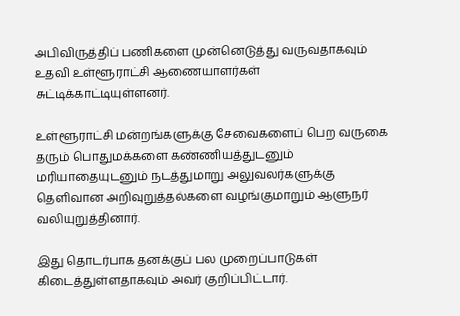அபிவிருத்திப் பணிகளை முன்னெடுத்து வருவதாகவும் உதவி உள்ளூராட்சி ஆணையாளர்கள் சுட்டிக்காட்டியுள்ளனர்.

உள்ளூராட்சி மன்றங்களுக்கு சேவைகளைப் பெற வருகை தரும் பொதுமக்களை கண்ணியத்துடனும் மரியாதையுடனும் நடத்துமாறு அலுவலர்களுக்கு தெளிவான அறிவுறுத்தல்களை வழங்குமாறும் ஆளுநர் வலியுறுத்தினார்.

இது தொடர்பாக தனக்குப் பல முறைப்பாடுகள் கிடைத்துள்ளதாகவும் அவர் குறிப்பிட்டார்.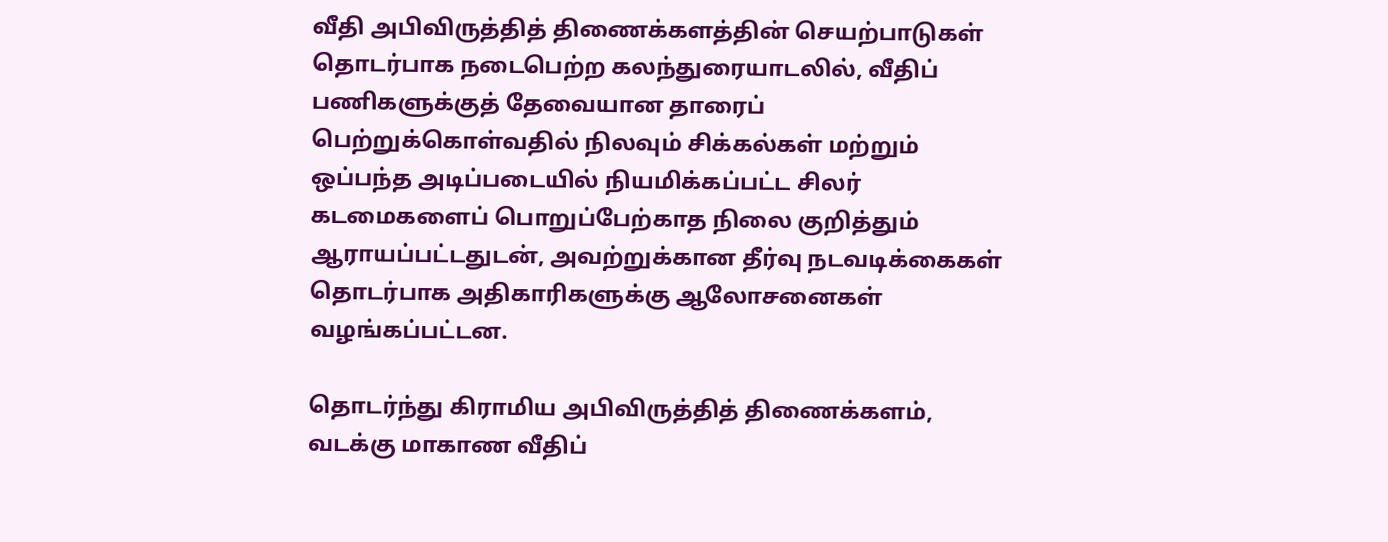வீதி அபிவிருத்தித் திணைக்களத்தின் செயற்பாடுகள் தொடர்பாக நடைபெற்ற கலந்துரையாடலில், வீதிப் பணிகளுக்குத் தேவையான தாரைப் பெற்றுக்கொள்வதில் நிலவும் சிக்கல்கள் மற்றும் ஒப்பந்த அடிப்படையில் நியமிக்கப்பட்ட சிலர் கடமைகளைப் பொறுப்பேற்காத நிலை குறித்தும் ஆராயப்பட்டதுடன், அவற்றுக்கான தீர்வு நடவடிக்கைகள் தொடர்பாக அதிகாரிகளுக்கு ஆலோசனைகள் வழங்கப்பட்டன.

தொடர்ந்து கிராமிய அபிவிருத்தித் திணைக்களம், வடக்கு மாகாண வீதிப்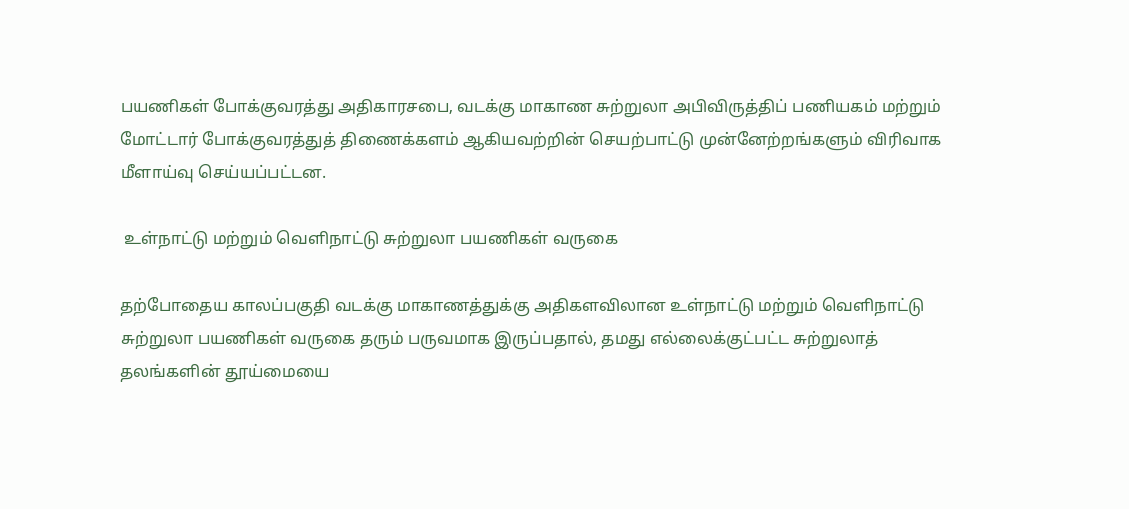பயணிகள் போக்குவரத்து அதிகாரசபை, வடக்கு மாகாண சுற்றுலா அபிவிருத்திப் பணியகம் மற்றும் மோட்டார் போக்குவரத்துத் திணைக்களம் ஆகியவற்றின் செயற்பாட்டு முன்னேற்றங்களும் விரிவாக மீளாய்வு செய்யப்பட்டன.

 உள்நாட்டு மற்றும் வெளிநாட்டு சுற்றுலா பயணிகள் வருகை

தற்போதைய காலப்பகுதி வடக்கு மாகாணத்துக்கு அதிகளவிலான உள்நாட்டு மற்றும் வெளிநாட்டு சுற்றுலா பயணிகள் வருகை தரும் பருவமாக இருப்பதால், தமது எல்லைக்குட்பட்ட சுற்றுலாத் தலங்களின் தூய்மையை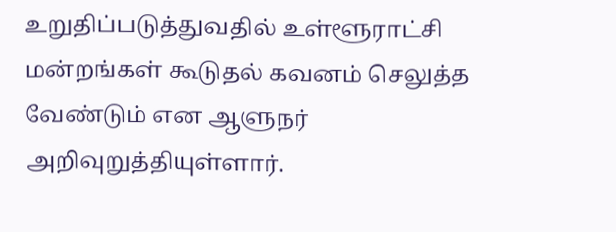உறுதிப்படுத்துவதில் உள்ளூராட்சி மன்றங்கள் கூடுதல் கவனம் செலுத்த வேண்டும் என ஆளுநர் அறிவுறுத்தியுள்ளார்.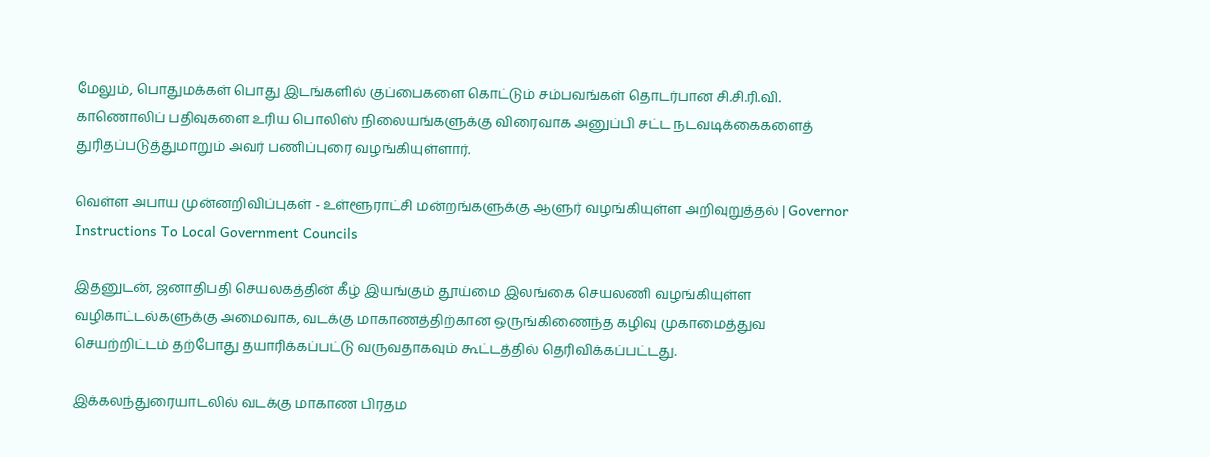மேலும், பொதுமக்கள் பொது இடங்களில் குப்பைகளை கொட்டும் சம்பவங்கள் தொடர்பான சி.சி.ரி.வி. காணொலிப் பதிவுகளை உரிய பொலிஸ் நிலையங்களுக்கு விரைவாக அனுப்பி சட்ட நடவடிக்கைகளைத் துரிதப்படுத்துமாறும் அவர் பணிப்புரை வழங்கியுள்ளார்.

வெள்ள அபாய முன்னறிவிப்புகள் - உள்ளூராட்சி மன்றங்களுக்கு ஆளுர் வழங்கியுள்ள அறிவுறுத்தல் | Governor Instructions To Local Government Councils

இதனுடன், ஜனாதிபதி செயலகத்தின் கீழ் இயங்கும் தூய்மை இலங்கை செயலணி வழங்கியுள்ள வழிகாட்டல்களுக்கு அமைவாக, வடக்கு மாகாணத்திற்கான ஒருங்கிணைந்த கழிவு முகாமைத்துவ செயற்றிட்டம் தற்போது தயாரிக்கப்பட்டு வருவதாகவும் கூட்டத்தில் தெரிவிக்கப்பட்டது.

இக்கலந்துரையாடலில் வடக்கு மாகாண பிரதம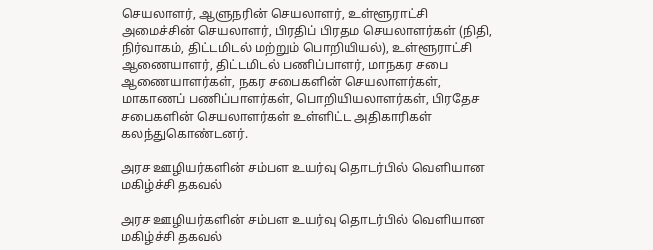செயலாளர், ஆளுநரின் செயலாளர், உள்ளூராட்சி அமைச்சின் செயலாளர், பிரதிப் பிரதம செயலாளர்கள் (நிதி, நிர்வாகம், திட்டமிடல் மற்றும் பொறியியல்), உள்ளூராட்சி ஆணையாளர், திட்டமிடல் பணிப்பாளர், மாநகர சபை ஆணையாளர்கள், நகர சபைகளின் செயலாளர்கள், மாகாணப் பணிப்பாளர்கள், பொறியியலாளர்கள், பிரதேச சபைகளின் செயலாளர்கள் உள்ளிட்ட அதிகாரிகள் கலந்துகொண்டனர்.

அரச ஊழியர்களின் சம்பள உயர்வு தொடர்பில் வெளியான மகிழ்ச்சி தகவல்

அரச ஊழியர்களின் சம்பள உயர்வு தொடர்பில் வெளியான மகிழ்ச்சி தகவல்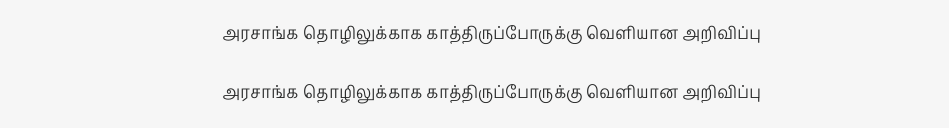அரசாங்க தொழிலுக்காக காத்திருப்போருக்கு வெளியான அறிவிப்பு

அரசாங்க தொழிலுக்காக காத்திருப்போருக்கு வெளியான அறிவிப்பு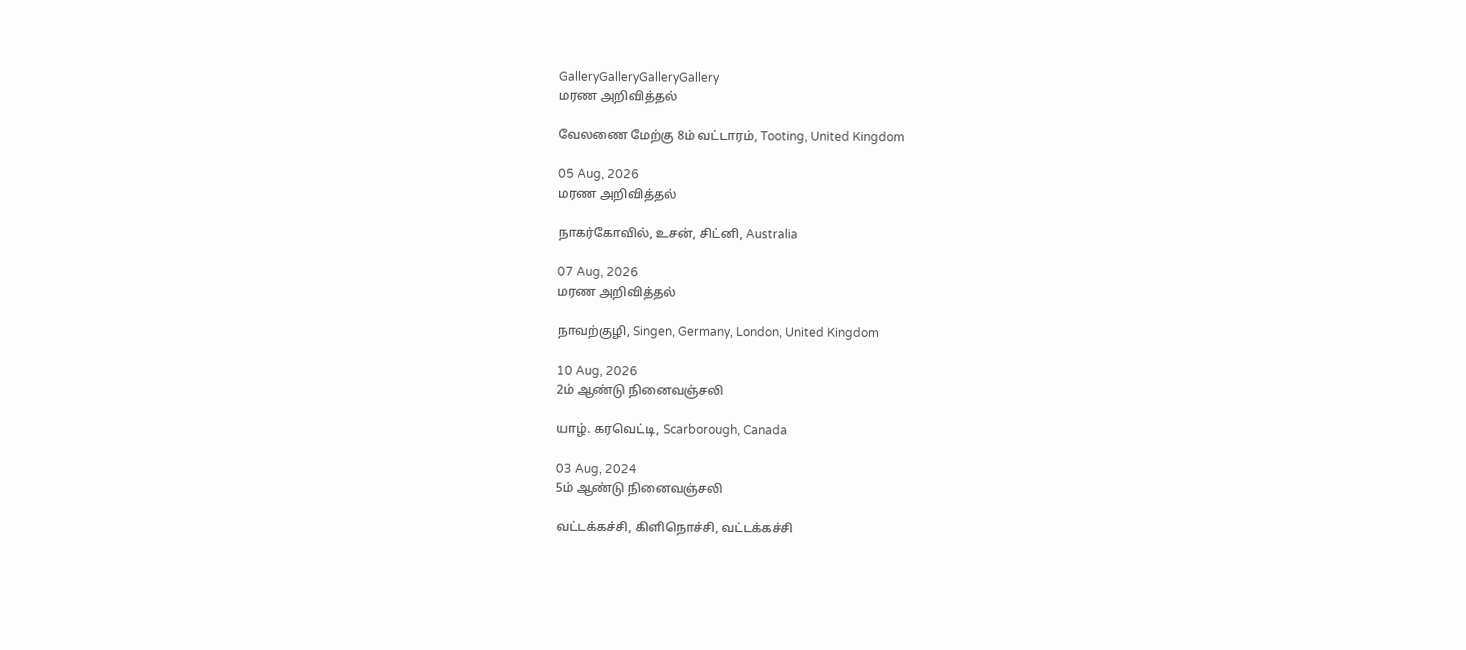GalleryGalleryGalleryGallery
மரண அறிவித்தல்

வேலணை மேற்கு 8ம் வட்டாரம், Tooting, United Kingdom

05 Aug, 2026
மரண அறிவித்தல்

நாகர்கோவில், உசன், சிட்னி, Australia

07 Aug, 2026
மரண அறிவித்தல்

நாவற்குழி, Singen, Germany, London, United Kingdom

10 Aug, 2026
2ம் ஆண்டு நினைவஞ்சலி

யாழ். கரவெட்டி, Scarborough, Canada

03 Aug, 2024
5ம் ஆண்டு நினைவஞ்சலி

வட்டக்கச்சி, கிளிநொச்சி, வட்டக்கச்சி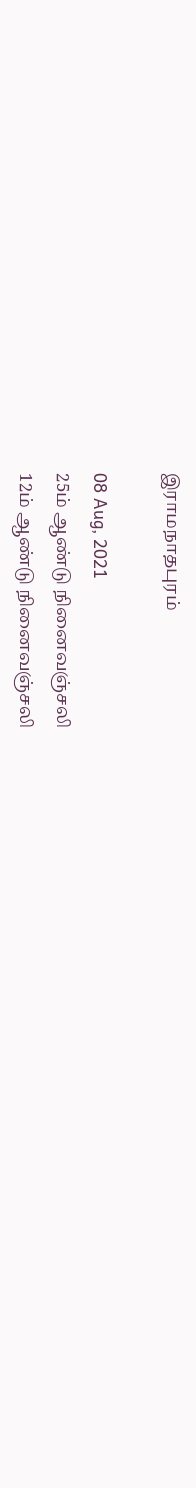இராமநாதபுரம்

08 Aug, 2021
25ம் ஆண்டு நினைவஞ்சலி
12ம் ஆண்டு நினைவஞ்சலி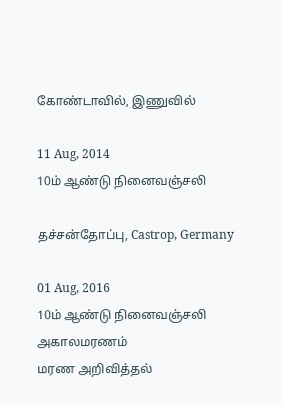கோண்டாவில், இணுவில்

11 Aug, 2014
10ம் ஆண்டு நினைவஞ்சலி

தச்சன்தோப்பு, Castrop, Germany

01 Aug, 2016
10ம் ஆண்டு நினைவஞ்சலி
அகாலமரணம்
மரண அறிவித்தல்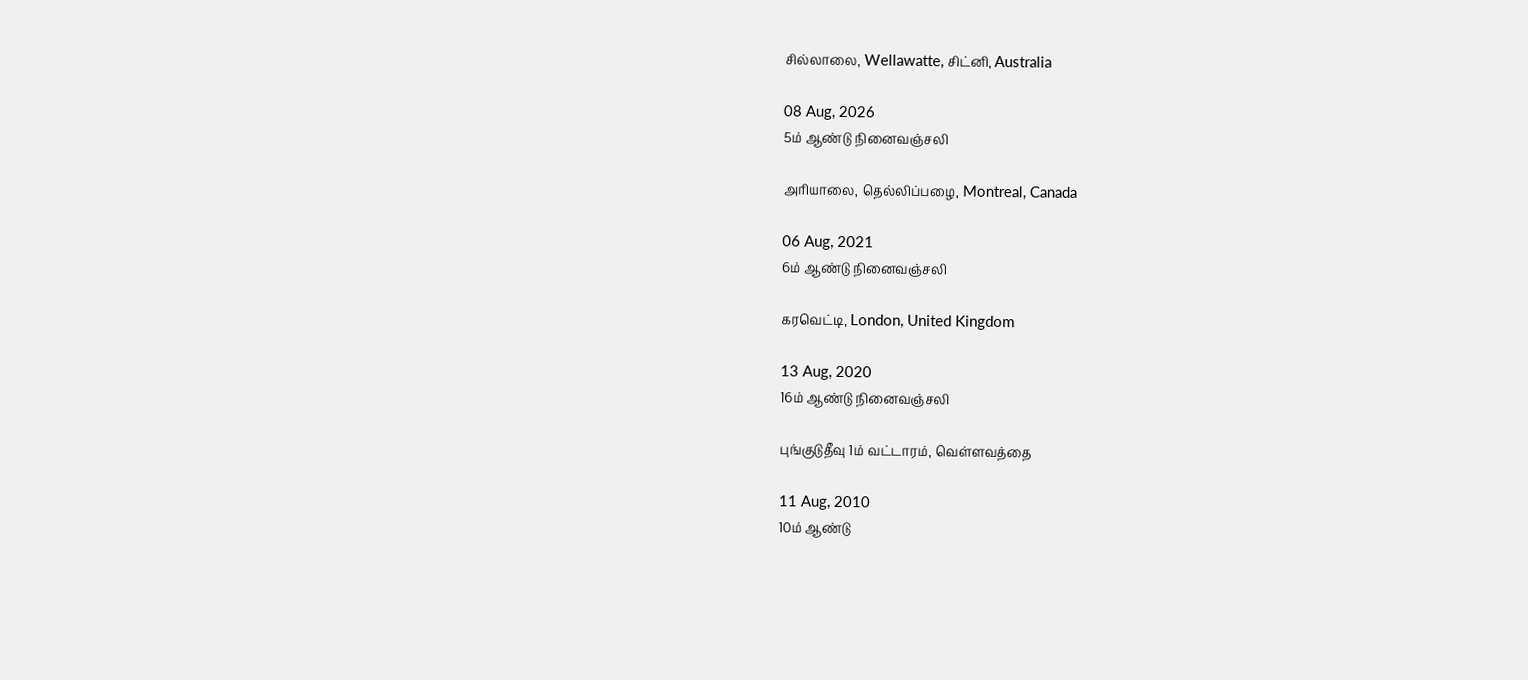சில்லாலை, Wellawatte, சிட்னி, Australia

08 Aug, 2026
5ம் ஆண்டு நினைவஞ்சலி

அரியாலை, தெல்லிப்பழை, Montreal, Canada

06 Aug, 2021
6ம் ஆண்டு நினைவஞ்சலி

கரவெட்டி, London, United Kingdom

13 Aug, 2020
16ம் ஆண்டு நினைவஞ்சலி

புங்குடுதீவு 1ம் வட்டாரம், வெள்ளவத்தை

11 Aug, 2010
10ம் ஆண்டு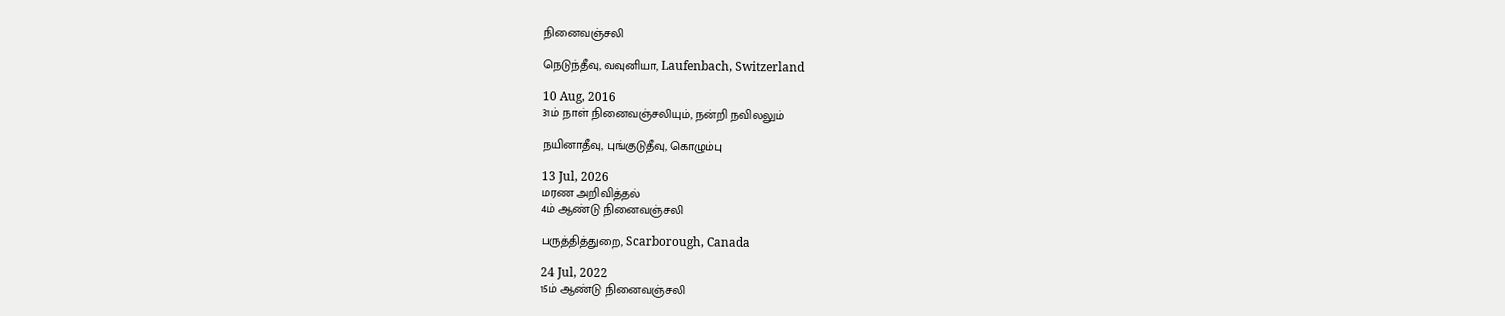நினைவஞ்சலி

நெடுந்தீவு, வவுனியா, Laufenbach, Switzerland

10 Aug, 2016
31ம் நாள் நினைவஞ்சலியும், நன்றி நவிலலும்

நயினாதீவு, புங்குடுதீவு, கொழும்பு

13 Jul, 2026
மரண அறிவித்தல்
4ம் ஆண்டு நினைவஞ்சலி

பருத்தித்துறை, Scarborough, Canada

24 Jul, 2022
15ம் ஆண்டு நினைவஞ்சலி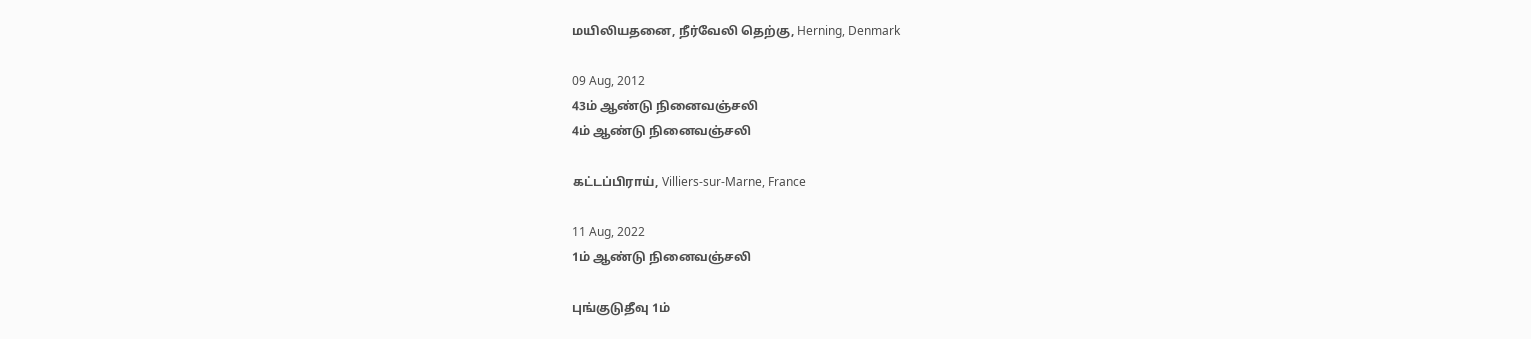மயிலியதனை, நீர்வேலி தெற்கு, Herning, Denmark

09 Aug, 2012
43ம் ஆண்டு நினைவஞ்சலி
4ம் ஆண்டு நினைவஞ்சலி

கட்டப்பிராய், Villiers-sur-Marne, France

11 Aug, 2022
1ம் ஆண்டு நினைவஞ்சலி

புங்குடுதீவு 1ம்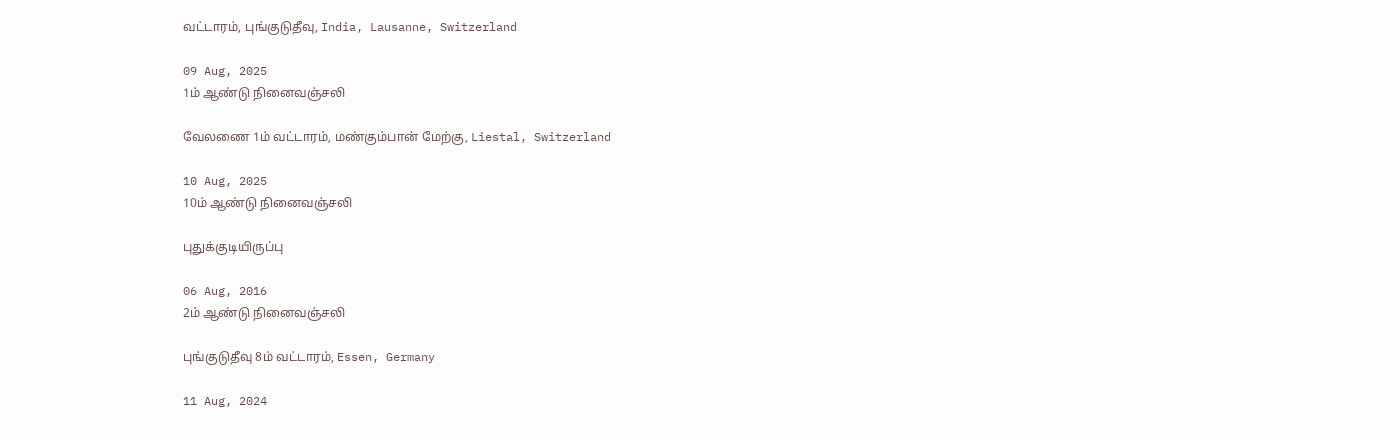வட்டாரம், புங்குடுதீவு, India, Lausanne, Switzerland

09 Aug, 2025
1ம் ஆண்டு நினைவஞ்சலி

வேலணை 1ம் வட்டாரம், மண்கும்பான் மேற்கு, Liestal, Switzerland

10 Aug, 2025
10ம் ஆண்டு நினைவஞ்சலி

புதுக்குடியிருப்பு

06 Aug, 2016
2ம் ஆண்டு நினைவஞ்சலி

புங்குடுதீவு 8ம் வட்டாரம், Essen, Germany

11 Aug, 2024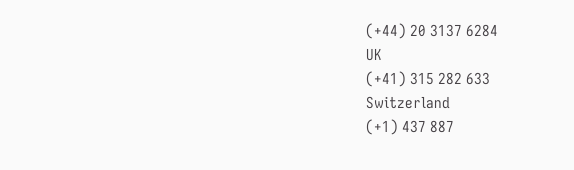(+44) 20 3137 6284
UK
(+41) 315 282 633
Switzerland
(+1) 437 887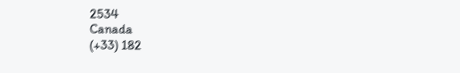2534
Canada
(+33) 182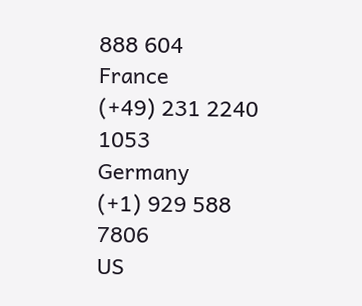888 604
France
(+49) 231 2240 1053
Germany
(+1) 929 588 7806
US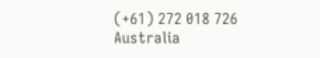(+61) 272 018 726
Australia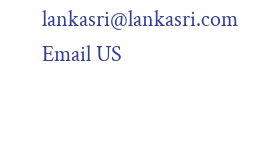lankasri@lankasri.com
Email US